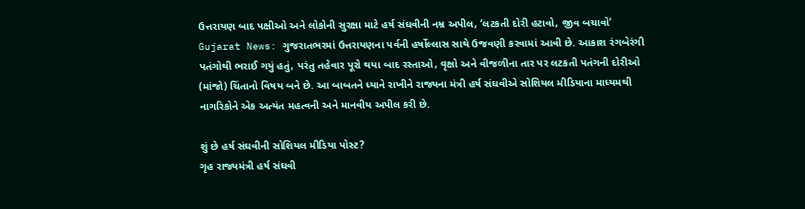ઉત્તરાયણ બાદ પક્ષીઓ અને લોકોની સુરક્ષા માટે હર્ષ સંઘવીની નમ્ર અપીલ, ‘લટકતી દોરી હટાવો, જીવ બચાવો’
Gujarat News: ગુજરાતભરમાં ઉત્તરાયણના પર્વની હર્ષોલ્લાસ સાથે ઉજવણી કરવામાં આવી છે. આકાશ રંગબેરંગી પતંગોથી ભરાઈ ગયું હતું, પરંતુ તહેવાર પૂરો થયા બાદ રસ્તાઓ, વૃક્ષો અને વીજળીના તાર પર લટકતી પતંગની દોરીઓ (માંજો) ચિંતાનો વિષય બને છે. આ બાબતને ધ્યાને રાખીને રાજ્યના મંત્રી હર્ષ સંઘવીએ સોશિયલ મીડિયાના માધ્યમથી નાગરિકોને એક અત્યંત મહત્વની અને માનવીય અપીલ કરી છે.

શું છે હર્ષ સંઘવીની સોશિયલ મીડિયા પોસ્ટ?
ગૃહ રાજ્યમંત્રી હર્ષ સંઘવી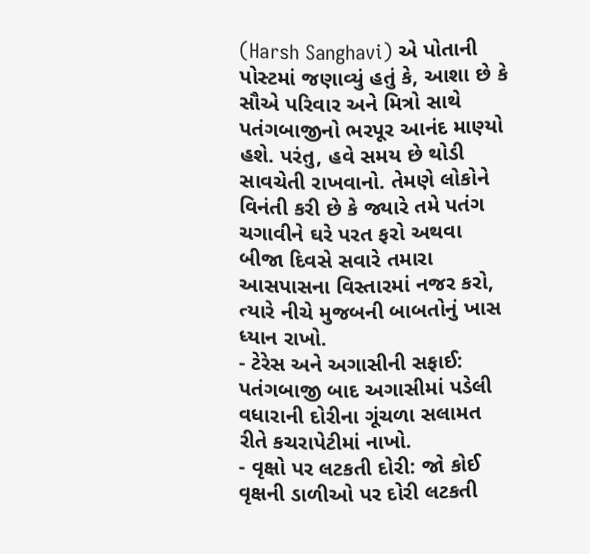(Harsh Sanghavi) એ પોતાની પોસ્ટમાં જણાવ્યું હતું કે, આશા છે કે સૌએ પરિવાર અને મિત્રો સાથે પતંગબાજીનો ભરપૂર આનંદ માણ્યો હશે. પરંતુ, હવે સમય છે થોડી સાવચેતી રાખવાનો. તેમણે લોકોને વિનંતી કરી છે કે જ્યારે તમે પતંગ ચગાવીને ઘરે પરત ફરો અથવા બીજા દિવસે સવારે તમારા આસપાસના વિસ્તારમાં નજર કરો, ત્યારે નીચે મુજબની બાબતોનું ખાસ ધ્યાન રાખો.
- ટેરેસ અને અગાસીની સફાઈ: પતંગબાજી બાદ અગાસીમાં પડેલી વધારાની દોરીના ગૂંચળા સલામત રીતે કચરાપેટીમાં નાખો.
- વૃક્ષો પર લટકતી દોરી: જો કોઈ વૃક્ષની ડાળીઓ પર દોરી લટકતી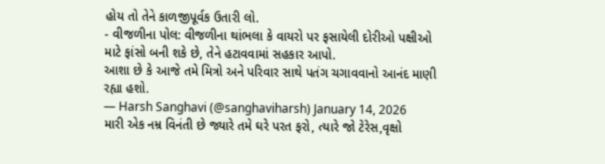હોય તો તેને કાળજીપૂર્વક ઉતારી લો.
- વીજળીના પોલ: વીજળીના થાંભલા કે વાયરો પર ફસાયેલી દોરીઓ પક્ષીઓ માટે ફાંસો બની શકે છે, તેને હટાવવામાં સહકાર આપો.
આશા છે કે આજે તમે મિત્રો અને પરિવાર સાથે પતંગ ચગાવવાનો આનંદ માણી રહ્યા હશો.
— Harsh Sanghavi (@sanghaviharsh) January 14, 2026
મારી એક નમ્ર વિનંતી છે જ્યારે તમે ઘરે પરત ફરો, ત્યારે જો ટેરેસ,વૃક્ષો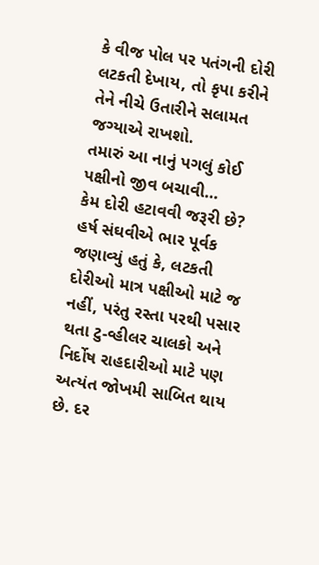કે વીજ પોલ પર પતંગની દોરી લટકતી દેખાય, તો કૃપા કરીને તેને નીચે ઉતારીને સલામત જગ્યાએ રાખશો.
તમારું આ નાનું પગલું કોઈ પક્ષીનો જીવ બચાવી…
કેમ દોરી હટાવવી જરૂરી છે?
હર્ષ સંઘવીએ ભાર પૂર્વક જણાવ્યું હતું કે, લટકતી દોરીઓ માત્ર પક્ષીઓ માટે જ નહીં, પરંતુ રસ્તા પરથી પસાર થતા ટુ-વ્હીલર ચાલકો અને નિર્દોષ રાહદારીઓ માટે પણ અત્યંત જોખમી સાબિત થાય છે. દર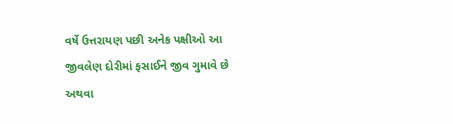વર્ષે ઉત્તરાયણ પછી અનેક પક્ષીઓ આ જીવલેણ દોરીમાં ફસાઈને જીવ ગુમાવે છે અથવા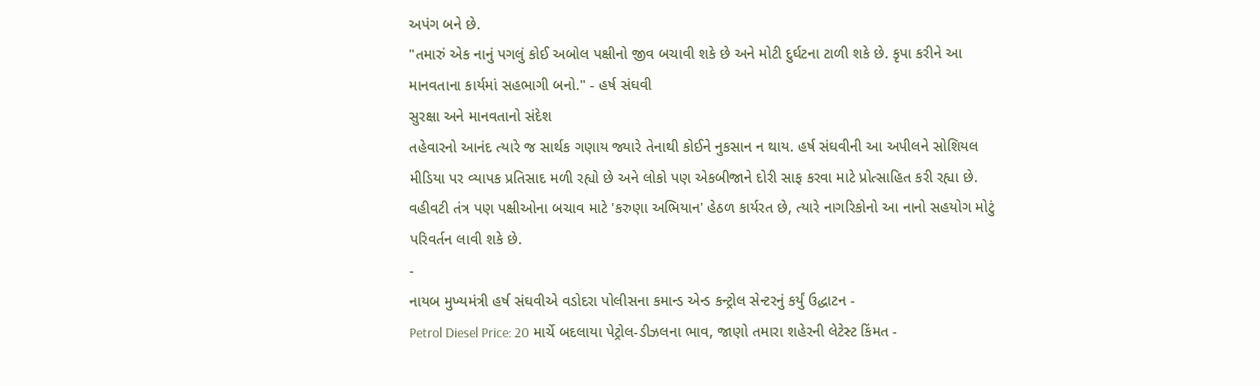અપંગ બને છે.
"તમારું એક નાનું પગલું કોઈ અબોલ પક્ષીનો જીવ બચાવી શકે છે અને મોટી દુર્ઘટના ટાળી શકે છે. કૃપા કરીને આ માનવતાના કાર્યમાં સહભાગી બનો." - હર્ષ સંઘવી
સુરક્ષા અને માનવતાનો સંદેશ
તહેવારનો આનંદ ત્યારે જ સાર્થક ગણાય જ્યારે તેનાથી કોઈને નુકસાન ન થાય. હર્ષ સંઘવીની આ અપીલને સોશિયલ મીડિયા પર વ્યાપક પ્રતિસાદ મળી રહ્યો છે અને લોકો પણ એકબીજાને દોરી સાફ કરવા માટે પ્રોત્સાહિત કરી રહ્યા છે. વહીવટી તંત્ર પણ પક્ષીઓના બચાવ માટે 'કરુણા અભિયાન' હેઠળ કાર્યરત છે, ત્યારે નાગરિકોનો આ નાનો સહયોગ મોટું પરિવર્તન લાવી શકે છે.
-
નાયબ મુખ્યમંત્રી હર્ષ સંઘવીએ વડોદરા પોલીસના કમાન્ડ એન્ડ કન્ટ્રોલ સેન્ટરનું કર્યું ઉદ્ધાટન -
Petrol Diesel Price: 20 માર્ચે બદલાયા પેટ્રોલ-ડીઝલના ભાવ, જાણો તમારા શહેરની લેટેસ્ટ કિંમત -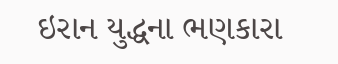ઇરાન યુદ્ધના ભણકારા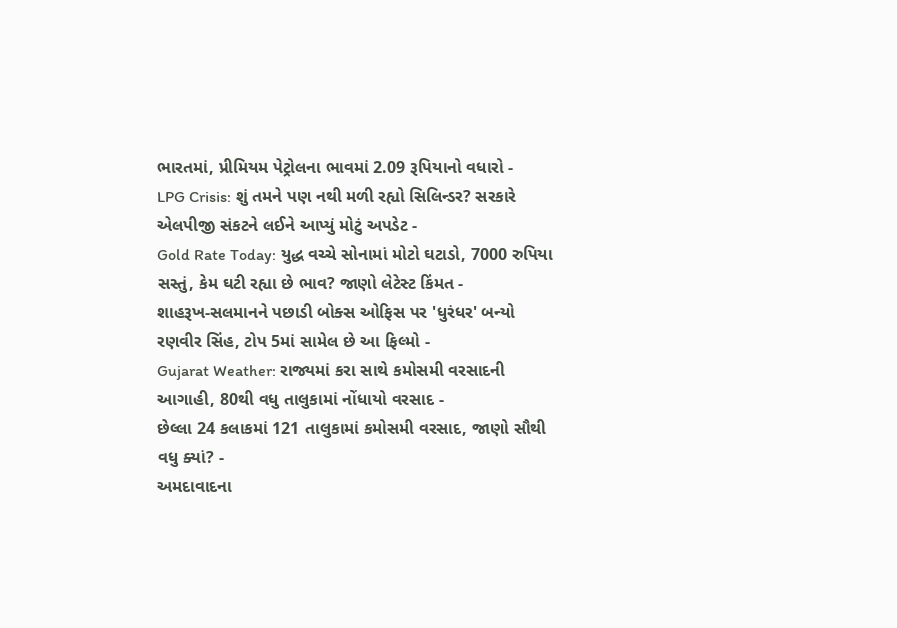ભારતમાં, પ્રીમિયમ પેટ્રોલના ભાવમાં 2.09 રૂપિયાનો વધારો -
LPG Crisis: શું તમને પણ નથી મળી રહ્યો સિલિન્ડર? સરકારે એલપીજી સંકટને લઈને આપ્યું મોટું અપડેટ -
Gold Rate Today: યુદ્ધ વચ્ચે સોનામાં મોટો ઘટાડો, 7000 રુપિયા સસ્તું, કેમ ઘટી રહ્યા છે ભાવ? જાણો લેટેસ્ટ કિંમત -
શાહરૂખ-સલમાનને પછાડી બોક્સ ઓફિસ પર 'ધુરંધર' બન્યો રણવીર સિંહ, ટોપ 5માં સામેલ છે આ ફિલ્મો -
Gujarat Weather: રાજ્યમાં કરા સાથે કમોસમી વરસાદની આગાહી, 80થી વધુ તાલુકામાં નોંધાયો વરસાદ -
છેલ્લા 24 કલાકમાં 121 તાલુકામાં કમોસમી વરસાદ, જાણો સૌથી વધુ ક્યાં? -
અમદાવાદના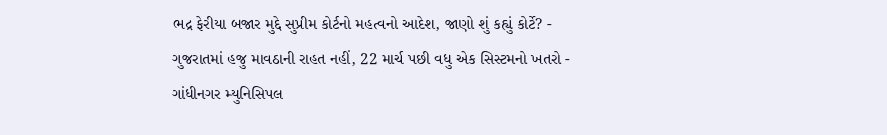ભદ્ર ફેરીયા બજાર મુદ્દે સુપ્રીમ કોર્ટનો મહત્વનો આદેશ, જાણો શું કહ્યું કોર્ટે? -
ગુજરાતમાં હજુ માવઠાની રાહત નહીં, 22 માર્ચ પછી વધુ એક સિસ્ટમનો ખતરો -
ગાંધીનગર મ્યુનિસિપલ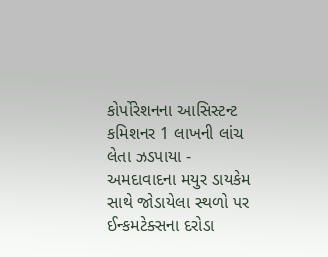કોર્પોરેશનના આસિસ્ટન્ટ કમિશનર 1 લાખની લાંચ લેતા ઝડપાયા -
અમદાવાદના મયુર ડાયકેમ સાથે જોડાયેલા સ્થળો પર ઈન્કમટેક્સના દરોડા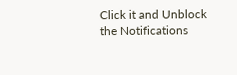Click it and Unblock the Notifications